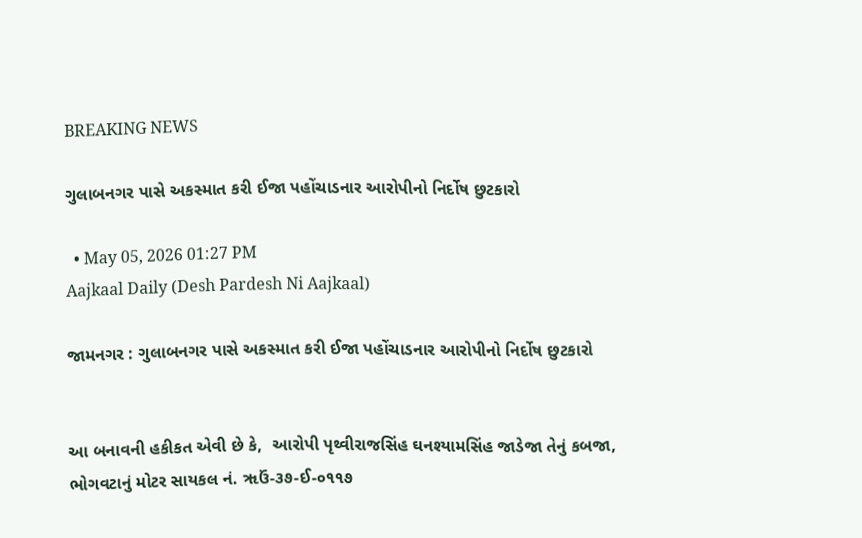BREAKING NEWS

ગુલાબનગર પાસે અકસ્માત કરી ઈજા પહોંચાડનાર આરોપીનો નિર્દોષ છુટકારો

  • May 05, 2026 01:27 PM
Aajkaal Daily (Desh Pardesh Ni Aajkaal)

જામનગર : ગુલાબનગર પાસે અકસ્માત કરી ઈજા પહોંચાડનાર આરોપીનો નિર્દોષ છુટકારો


આ બનાવની હકીકત એવી છે કે,  આરોપી પૃથ્વીરાજસિંહ ઘનશ્યામસિંહ જાડેજા તેનું કબજા, ભોગવટાનું મોટર સાયકલ નં. ૠઉં-૩૭-ઈ-૦૧૧૭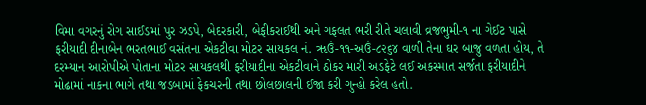વિમા વગરનું રોગ સાઈડમાં પુર ઝડપે, બેદરકારી, બેફીકરાઈથી અને ગફલત ભરી રીતે ચલાવી વ્રજભુમી-૧ ના ગેઈટ પાસે ફરીયાદી દીનાબેન ભરતભાઈ વસંતના એકટીવા મોટર સાયકલ નં. ૠઉં-૧૧-અઉં-૮૨૬૪ વાળી તેના ઘર બાજુ વળતા હોય, તે દરમ્યાન આરોપીએ પોતાના મોટર સાયકલથી ફરીયાદીના એકટીવાને ઠોકર મારી અડફેટે લઈ અકસ્માત સર્જતા ફરીયાદીને મોઢામાં નાકના ભાગે તથા જડબામાં ફેકચરની તથા છોલછાલની ઈજા કરી ગુન્હો કરેલ હતો.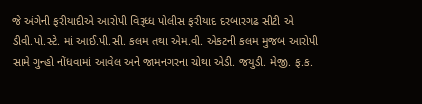જે અંગેની ફરીયાદીએ આરોપી વિરૂધ્ધ પોલીસ ફરીયાદ દરબારગઢ સીટી એ ડીવી.પો.સ્ટે. માં આઈ.પી.સી. કલમ તથા એમ.વી. એકટની કલમ મુજબ આરોપી સામે ગુન્હો નોંધવામાં આવેલ અને જામનગરના ચોથા એડી. જયુડી. મેજી. ફ.ક.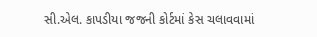સી.એલ. કાપડીયા જજની કોર્ટમાં કેસ ચલાવવામાં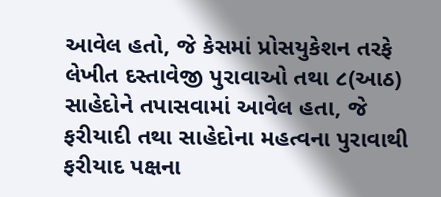આવેલ હતો, જે કેસમાં પ્રોસયુકેશન તરફે લેખીત દસ્તાવેજી પુરાવાઓ તથા ૮(આઠ) સાહેદોને તપાસવામાં આવેલ હતા, જે ફરીયાદી તથા સાહેદોના મહત્વના પુરાવાથી ફરીયાદ પક્ષના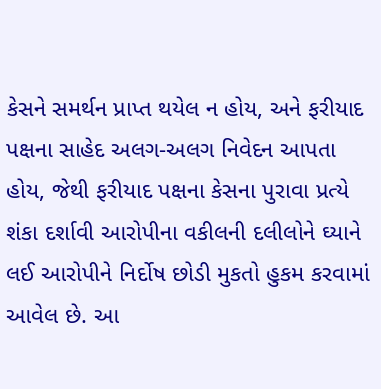કેસને સમર્થન પ્રાપ્ત થયેલ ન હોય, અને ફરીયાદ પક્ષના સાહેદ અલગ-અલગ નિવેદન આપતા હોય, જેથી ફરીયાદ પક્ષના કેસના પુરાવા પ્રત્યે શંકા દર્શાવી આરોપીના વકીલની દલીલોને ઘ્યાને લઈ આરોપીને નિર્દોષ છોડી મુકતો હુકમ કરવામાં આવેલ છે. આ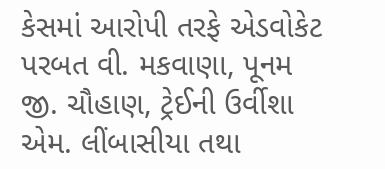કેસમાં આરોપી તરફે એડવોકેટ પરબત વી. મકવાણા, પૂનમ જી. ચૌહાણ, ટ્રેઈની ઉર્વીશા એમ. લીંબાસીયા તથા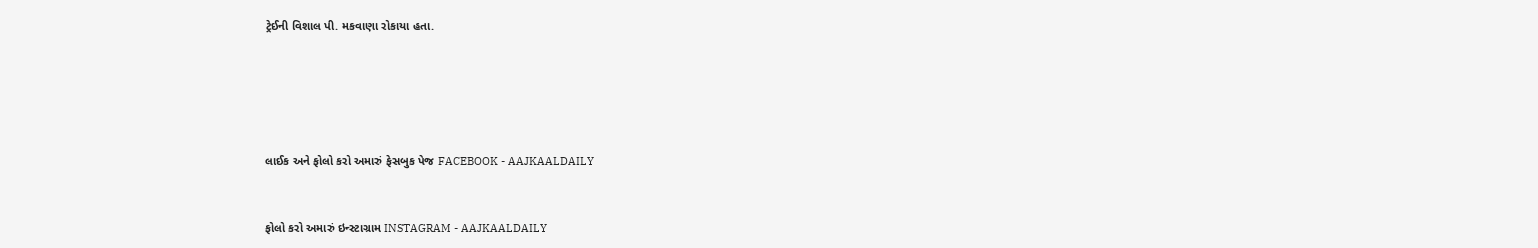ટ્રેઈની વિશાલ પી. મકવાણા રોકાયા હતા.





લાઈક અને ફોલો કરો અમારું ફેસબુક પેજ FACEBOOK - AAJKAALDAILY


ફોલો કરો અમારું ઇન્સ્ટાગ્રામ INSTAGRAM - AAJKAALDAILY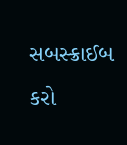સબસ્ક્રાઈબ કરો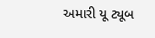અમારી યૂ ટ્યૂબ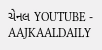ચેનલ YOUTUBE - AAJKAALDAILY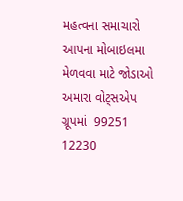મહત્વના સમાચારો આપના મોબાઇલમા મેળવવા માટે જોડાઓ અમારા વોટ્સએપ ગ્રૂપમાં  99251 12230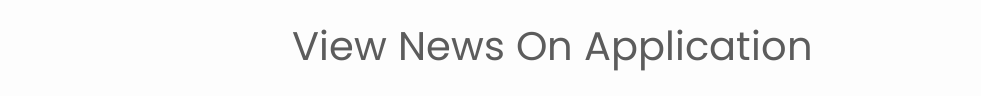View News On Application